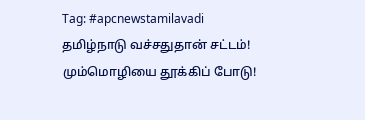Tag: #apcnewstamilavadi
தமிழ்நாடு வச்சதுதான் சட்டம்! மும்மொழியை தூக்கிப் போடு!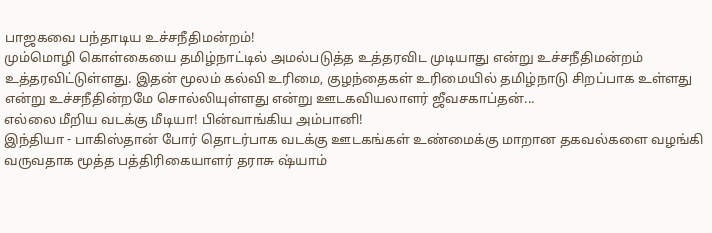பாஜகவை பந்தாடிய உச்சநீதிமன்றம்!
மும்மொழி கொள்கையை தமிழ்நாட்டில் அமல்படுத்த உத்தரவிட முடியாது என்று உச்சநீதிமன்றம் உத்தரவிட்டுள்ளது. இதன் மூலம் கல்வி உரிமை, குழந்தைகள் உரிமையில் தமிழ்நாடு சிறப்பாக உள்ளது என்று உச்சநீதின்றமே சொல்லியுள்ளது என்று ஊடகவியலாளர் ஜீவசகாப்தன்...
எல்லை மீறிய வடக்கு மீடியா! பின்வாங்கிய அம்பானி!
இந்தியா - பாகிஸ்தான் போர் தொடர்பாக வடக்கு ஊடகங்கள் உண்மைக்கு மாறான தகவல்களை வழங்கி வருவதாக மூத்த பத்திரிகையாளர் தராசு ஷ்யாம்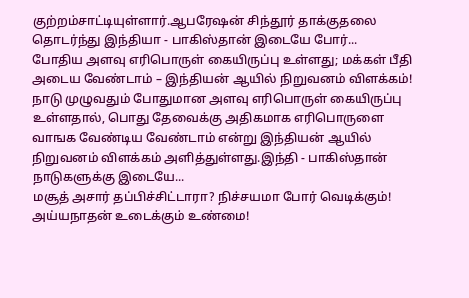குற்றம்சாட்டியுள்ளார்.ஆபரேஷன் சிந்தூர் தாக்குதலை தொடர்ந்து இந்தியா - பாகிஸ்தான் இடையே போர்...
போதிய அளவு எரிபொருள் கையிருப்பு உள்ளது; மக்கள் பீதி அடைய வேண்டாம் – இந்தியன் ஆயில் நிறுவனம் விளக்கம்!
நாடு முழுவதும் போதுமான அளவு எரிபொருள் கையிருப்பு உள்ளதால், பொது தேவைக்கு அதிகமாக எரிபொருளை வாஙக வேண்டிய வேண்டாம் என்று இந்தியன் ஆயில் நிறுவனம் விளக்கம் அளித்துள்ளது.இந்தி - பாகிஸ்தான் நாடுகளுக்கு இடையே...
மசூத் அசார் தப்பிச்சிட்டாரா? நிச்சயமா போர் வெடிக்கும்! அய்யநாதன் உடைக்கும் உண்மை!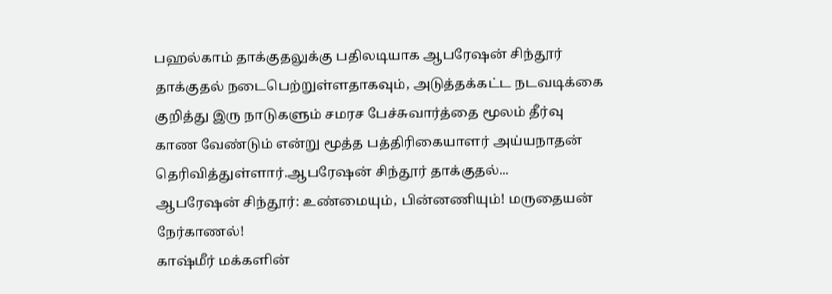பஹல்காம் தாக்குதலுக்கு பதிலடியாக ஆபரேஷன் சிந்தூர் தாக்குதல் நடைபெற்றுள்ளதாகவும், அடுத்தக்கட்ட நடவடிக்கை குறித்து இரு நாடுகளும் சமரச பேச்சுவார்த்தை மூலம் தீர்வு காண வேண்டும் என்று மூத்த பத்திரிகையாளர் அய்யநாதன் தெரிவித்துள்ளார்.ஆபரேஷன் சிந்தூர் தாக்குதல்...
ஆபரேஷன் சிந்தூர்: உண்மையும், பின்னணியும்! மருதையன் நேர்காணல்!
காஷ்மீர் மக்களின்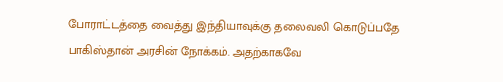போராட்டத்தை வைத்து இந்தியாவுக்கு தலைவலி கொடுப்பதே பாகிஸ்தான் அரசின் நோக்கம். அதற்காகவே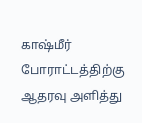காஷ்மீர் போராட்டத்திற்கு ஆதரவு அளித்து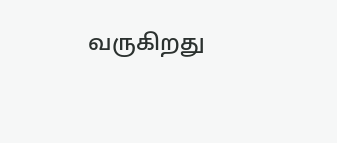வருகிறது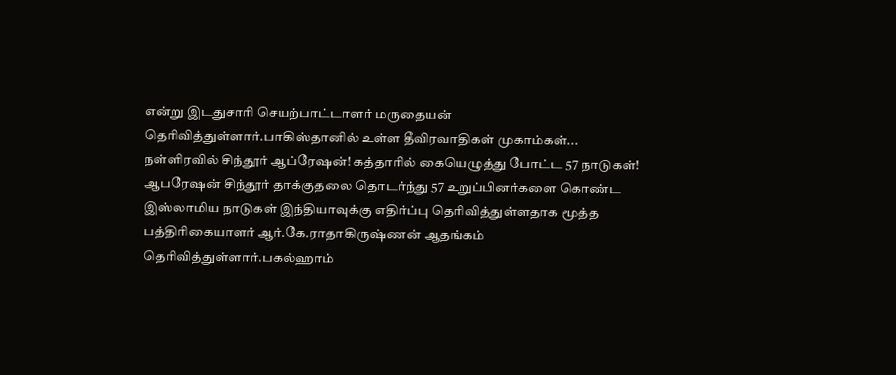என்று இடதுசாரி செயற்பாட்டாளர் மருதையன் தெரிவித்துள்ளார்.பாகிஸ்தானில் உள்ள தீவிரவாதிகள் முகாம்கள்...
நள்ளிரவில் சிந்தூர் ஆப்ரேஷன்! கத்தாரில் கையெழுத்து போட்ட 57 நாடுகள்!
ஆபரேஷன் சிந்தூர் தாக்குதலை தொடர்ந்து 57 உறுப்பினர்களை கொண்ட இஸ்லாமிய நாடுகள் இந்தியாவுக்கு எதிர்ப்பு தெரிவித்துள்ளதாக மூத்த பத்திரிகையாளர் ஆர்.கே.ராதாகிருஷ்ணன் ஆதங்கம் தெரிவித்துள்ளார்.பகல்ஹாம்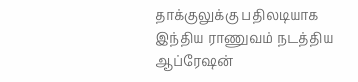தாக்குலுக்கு பதிலடியாக இந்திய ராணுவம் நடத்திய ஆப்ரேஷன்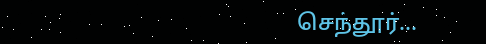செந்தூர்...